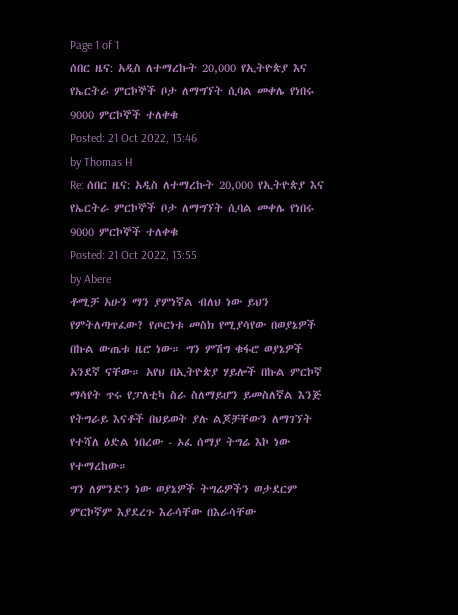Page 1 of 1
ሰበር ዜና: አዲስ ለተማረኩት 20,000 የኢትዮጵያ እና የኤርትራ ምርኮኞች ቦታ ለማግኘት ሲባል መቀሌ የነበሩ 9000 ምርኮኞች ተለቀቁ
Posted: 21 Oct 2022, 13:46
by Thomas H
Re: ሰበር ዜና: አዲስ ለተማረኩት 20,000 የኢትዮጵያ እና የኤርትራ ምርኮኞች ቦታ ለማግኘት ሲባል መቀሌ የነበሩ 9000 ምርኮኞች ተለቀቁ
Posted: 21 Oct 2022, 13:55
by Abere
ቶሚቻ አሁን ማን ያምነኛል ብለህ ነው ይህን የምትለጣጥፈው? የጦርነቱ መስክ የሚያሳየው በወያኔዎች በኩል ውጤቱ ዜሮ ነው። ግን ምሽግ ቁፋሮ ወያኔዎች አንደኛ ናቸው። አየህ በኢትዮጵያ ሃይሎች በኩል ምርኮኛ ማሳየት ጥሩ የፓለቲካ ስራ ስለማይሆን ይመስለኛል እንጅ የትግራይ እናቶች በህይወት ያሉ ልጆቻቸውን ለማገኘት የተሻለ ዕድል ነበረው - ኦፈ ሰማያ ትግሬ እኮ ነው የተማረከው።
ግን ለምንድን ነው ወያኔዎች ትግሬዎችን ወታደርም ምርኮኛም እያደረጉ እራሳቸው በእራሳቸው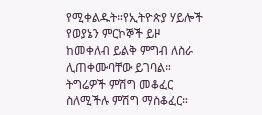የሚቀልዱት።የኢትዮጵያ ሃይሎች የወያኔን ምርኮኞች ይዞ ከመቀለብ ይልቅ ምግብ ለስራ ሊጠቀሙባቸው ይገባል። ትግሬዎች ምሽግ መቆፈር ስለሚችሉ ምሽግ ማስቆፈር።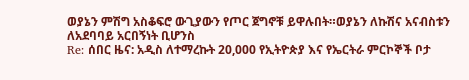ወያኔን ምሽግ አስቆፍሮ ውጊያውን የጦር ጀግኖቹ ይዋሉበት።ወያኔን ለኩሽና አናብስቱን ለአደባባይ አርበኝነት ቢሆንስ
Re: ሰበር ዜና: አዲስ ለተማረኩት 20,000 የኢትዮጵያ እና የኤርትራ ምርኮኞች ቦታ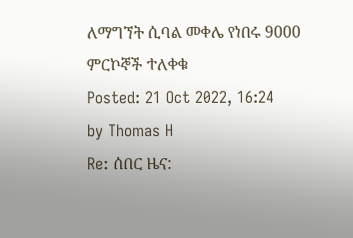ለማግኘት ሲባል መቀሌ የነበሩ 9000 ምርኮኞች ተለቀቁ
Posted: 21 Oct 2022, 16:24
by Thomas H
Re: ሰበር ዜና: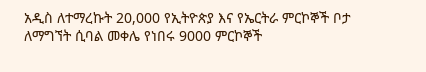አዲስ ለተማረኩት 20,000 የኢትዮጵያ እና የኤርትራ ምርኮኞች ቦታ ለማግኘት ሲባል መቀሌ የነበሩ 9000 ምርኮኞች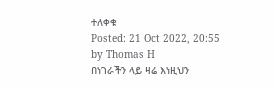ተለቀቁ
Posted: 21 Oct 2022, 20:55
by Thomas H
በነገራችን ላይ ዛሬ እነዚህን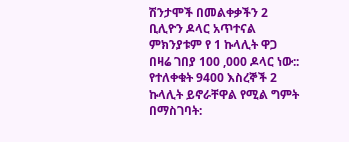ሽንታሞች በመልቀቃችን 2 ቢሊዮን ዶላር አጥተናል ምክንያቱም የ 1 ኩላሊት ዋጋ በዛሬ ገበያ 100 ,000 ዶላር ነው:: የተለቀቁት 9400 እስረኞች 2 ኩላሊት ይኖራቸዋል የሚል ግምት በማስገባት: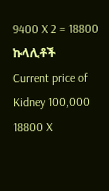9400 X 2 = 18800 ኩላሊቶች
Current price of Kidney 100,000
18800 X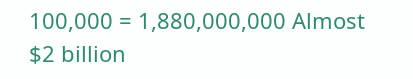100,000 = 1,880,000,000 Almost $2 billion